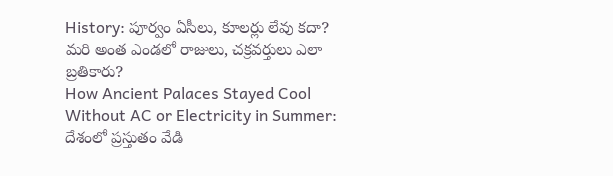History: పూర్వం ఏసీలు, కూలర్లు లేవు కదా? మరి అంత ఎండలో రాజులు, చక్రవర్తులు ఎలా బ్రతికారు?
How Ancient Palaces Stayed Cool Without AC or Electricity in Summer: దేశంలో ప్రస్తుతం వేడి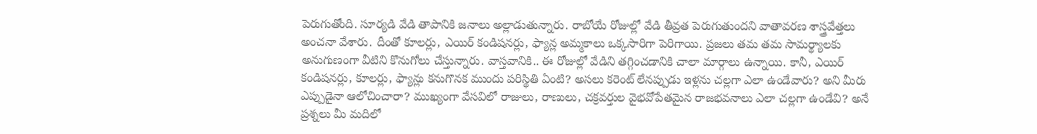పెరుగుతోంది. సూర్యడి వేడి తాపానికి జనాలు అల్లాడుతున్నారు. రాబోయే రోజుల్లో వేడి తీవ్రత పెరుగుతుందని వాతావరణ శాస్త్రవేత్తలు అంచనా వేశారు. దీంతో కూలర్లు, ఎయిర్ కండిషనర్లు, ఫ్యాన్ల అమ్మకాలు ఒక్కసారిగా పెరిగాయి. ప్రజలు తమ తమ సామర్థ్యాలకు అనుగుణంగా వీటిని కొనుగోలు చేస్తున్నారు. వాస్తవానికి.. ఈ రోజుల్లో వేడిని తగ్గించడానికి చాలా మార్గాలు ఉన్నాయి. కానీ, ఎయిర్ కండిషనర్లు, కూలర్లు, ఫ్యాన్లు కనుగొనక ముందు పరిస్థితి ఏంటి? అసలు కరెంట్ లేనప్పుడు ఇళ్లను చల్లగా ఎలా ఉండేవారు? అని మీరు ఎప్పుడైనా ఆలోచించారా? ముఖ్యంగా వేసవిలో రాజులు, రాణులు, చక్రవర్తుల వైభవోపేతమైన రాజభవనాలు ఎలా చల్లగా ఉండేవి? అనే ప్రశ్నలు మీ మదిలో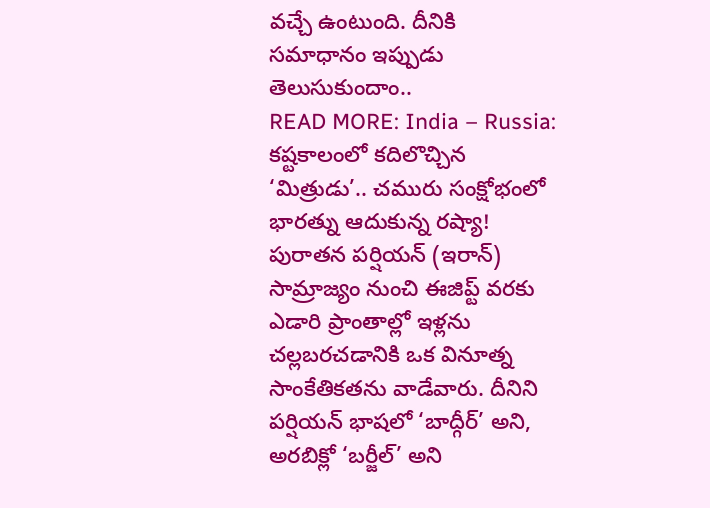వచ్చే ఉంటుంది. దీనికి సమాధానం ఇప్పుడు తెలుసుకుందాం..
READ MORE: India – Russia: కష్టకాలంలో కదిలొచ్చిన ‘మిత్రుడు’.. చమురు సంక్షోభంలో భారత్ను ఆదుకున్న రష్యా!
పురాతన పర్షియన్ (ఇరాన్) సామ్రాజ్యం నుంచి ఈజిప్ట్ వరకు ఎడారి ప్రాంతాల్లో ఇళ్లను చల్లబరచడానికి ఒక వినూత్న సాంకేతికతను వాడేవారు. దీనిని పర్షియన్ భాషలో ‘బాద్గీర్’ అని, అరబిక్లో ‘బర్జీల్’ అని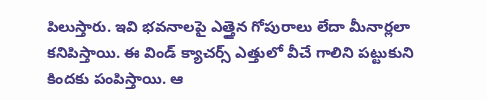పిలుస్తారు. ఇవి భవనాలపై ఎత్తైన గోపురాలు లేదా మీనార్లలా కనిపిస్తాయి. ఈ విండ్ క్యాచర్స్ ఎత్తులో వీచే గాలిని పట్టుకుని కిందకు పంపిస్తాయి. ఆ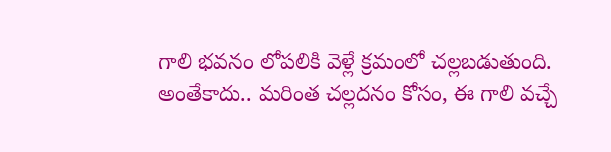గాలి భవనం లోపలికి వెళ్లే క్రమంలో చల్లబడుతుంది.
అంతేకాదు.. మరింత చల్లదనం కోసం, ఈ గాలి వచ్చే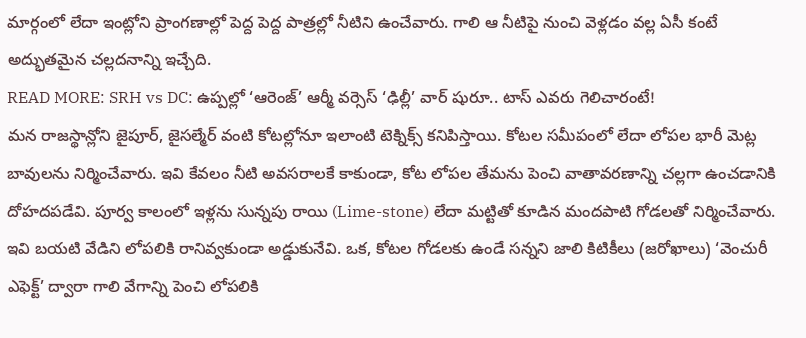మార్గంలో లేదా ఇంట్లోని ప్రాంగణాల్లో పెద్ద పెద్ద పాత్రల్లో నీటిని ఉంచేవారు. గాలి ఆ నీటిపై నుంచి వెళ్లడం వల్ల ఏసీ కంటే అద్భుతమైన చల్లదనాన్ని ఇచ్చేది.
READ MORE: SRH vs DC: ఉప్పల్లో ‘ఆరెంజ్’ ఆర్మీ వర్సెస్ ‘ఢిల్లీ’ వార్ షురూ.. టాస్ ఎవరు గెలిచారంటే!
మన రాజస్థాన్లోని జైపూర్, జైసల్మేర్ వంటి కోటల్లోనూ ఇలాంటి టెక్నిక్స్ కనిపిస్తాయి. కోటల సమీపంలో లేదా లోపల భారీ మెట్ల బావులను నిర్మించేవారు. ఇవి కేవలం నీటి అవసరాలకే కాకుండా, కోట లోపల తేమను పెంచి వాతావరణాన్ని చల్లగా ఉంచడానికి దోహదపడేవి. పూర్వ కాలంలో ఇళ్లను సున్నపు రాయి (Lime-stone) లేదా మట్టితో కూడిన మందపాటి గోడలతో నిర్మించేవారు. ఇవి బయటి వేడిని లోపలికి రానివ్వకుండా అడ్డుకునేవి. ఒక, కోటల గోడలకు ఉండే సన్నని జాలి కిటికీలు (జరోఖాలు) ‘వెంచురీ ఎఫెక్ట్’ ద్వారా గాలి వేగాన్ని పెంచి లోపలికి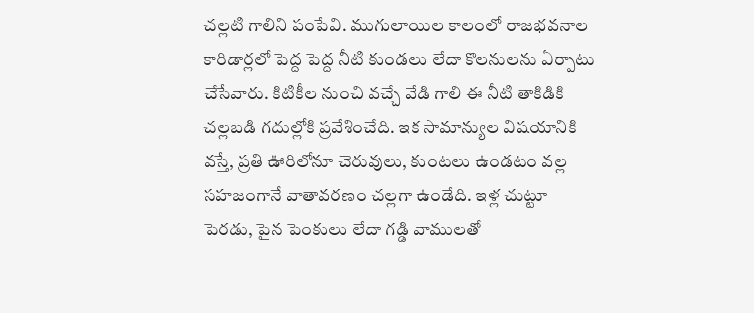చల్లటి గాలిని పంపేవి. ముగులాయిల కాలంలో రాజభవనాల కారిడార్లలో పెద్ద పెద్ద నీటి కుండలు లేదా కొలనులను ఏర్పాటు చేసేవారు. కిటికీల నుంచి వచ్చే వేడి గాలి ఈ నీటి తాకిడికి చల్లబడి గదుల్లోకి ప్రవేశించేది. ఇక సామాన్యుల విషయానికి వస్తే, ప్రతి ఊరిలోనూ చెరువులు, కుంటలు ఉండటం వల్ల సహజంగానే వాతావరణం చల్లగా ఉండేది. ఇళ్ల చుట్టూ పెరడు, పైన పెంకులు లేదా గడ్డి వాములతో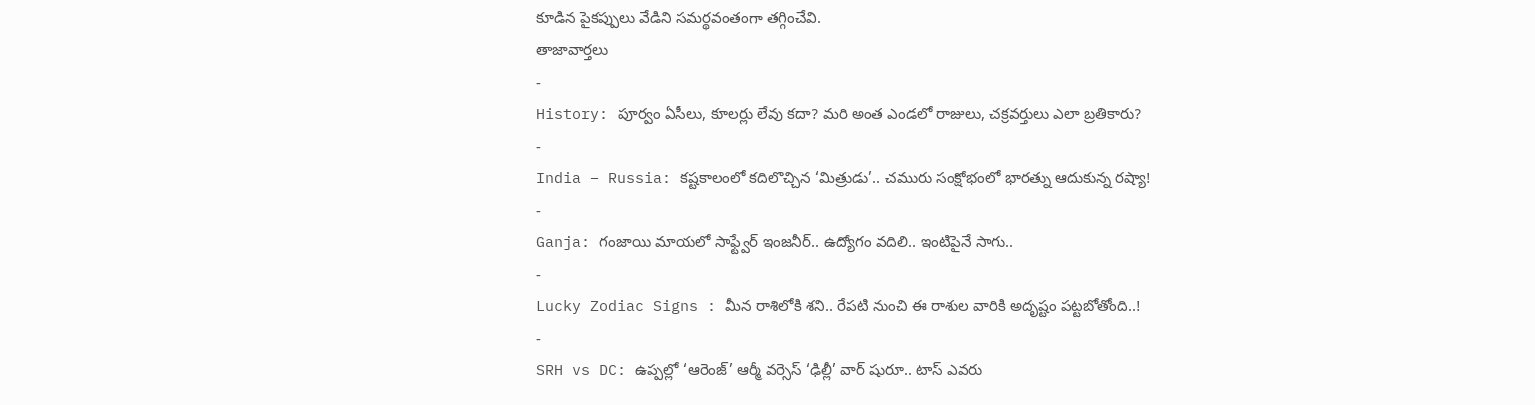కూడిన పైకప్పులు వేడిని సమర్థవంతంగా తగ్గించేవి.
తాజావార్తలు
-
History: పూర్వం ఏసీలు, కూలర్లు లేవు కదా? మరి అంత ఎండలో రాజులు, చక్రవర్తులు ఎలా బ్రతికారు?
-
India – Russia: కష్టకాలంలో కదిలొచ్చిన ‘మిత్రుడు’.. చమురు సంక్షోభంలో భారత్ను ఆదుకున్న రష్యా!
-
Ganja: గంజాయి మాయలో సాఫ్ట్వేర్ ఇంజనీర్.. ఉద్యోగం వదిలి.. ఇంటిపైనే సాగు..
-
Lucky Zodiac Signs : మీన రాశిలోకి శని.. రేపటి నుంచి ఈ రాశుల వారికి అదృష్టం పట్టబోతోంది..!
-
SRH vs DC: ఉప్పల్లో ‘ఆరెంజ్’ ఆర్మీ వర్సెస్ ‘ఢిల్లీ’ వార్ షురూ.. టాస్ ఎవరు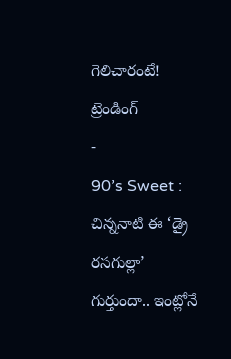గెలిచారంటే!
ట్రెండింగ్
-
90’s Sweet : చిన్ననాటి ఈ ‘డ్రై రసగుల్లా’ గుర్తుందా.. ఇంట్లోనే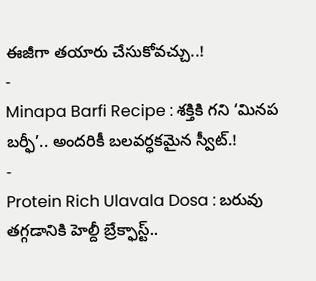ఈజీగా తయారు చేసుకోవచ్చు..!
-
Minapa Barfi Recipe : శక్తికి గని ‘మినప బర్ఫీ’.. అందరికీ బలవర్ధకమైన స్వీట్.!
-
Protein Rich Ulavala Dosa : బరువు తగ్గడానికి హెల్దీ బ్రేక్ఫాస్ట్..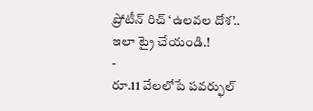ప్రోటీన్ రిచ్ ‘ఉలవల దోశ’.. ఇలా ట్రై చేయండి.!
-
రూ.11 వేలలోపే పవర్ఫుల్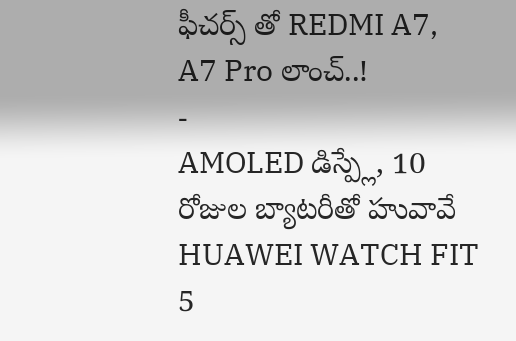ఫీచర్స్ తో REDMI A7, A7 Pro లాంచ్..!
-
AMOLED డిస్ప్లే, 10 రోజుల బ్యాటరీతో హువావే HUAWEI WATCH FIT 5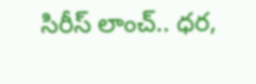సిరీస్ లాంచ్.. ధర,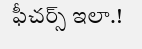ఫీచర్స్ ఇలా.!